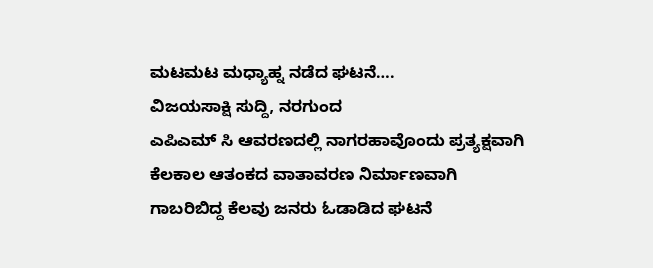ಮಟಮಟ ಮಧ್ಯಾಹ್ನ ನಡೆದ ಘಟನೆ….
ವಿಜಯಸಾಕ್ಷಿ ಸುದ್ದಿ, ನರಗುಂದ
ಎಪಿಎಮ್ ಸಿ ಆವರಣದಲ್ಲಿ ನಾಗರಹಾವೊಂದು ಪ್ರತ್ಯಕ್ಷವಾಗಿ ಕೆಲಕಾಲ ಆತಂಕದ ವಾತಾವರಣ ನಿರ್ಮಾಣವಾಗಿ ಗಾಬರಿಬಿದ್ದ ಕೆಲವು ಜನರು ಓಡಾಡಿದ ಘಟನೆ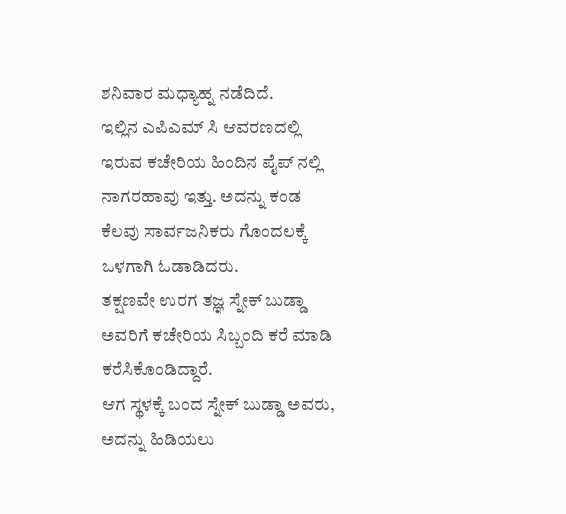ಶನಿವಾರ ಮಧ್ಯಾಹ್ನ ನಡೆದಿದೆ.
ಇಲ್ಲಿನ ಎಪಿಎಮ್ ಸಿ ಆವರಣದಲ್ಲಿ ಇರುವ ಕಚೇರಿಯ ಹಿಂದಿನ ಪೈಪ್ ನಲ್ಲಿ ನಾಗರಹಾವು ಇತ್ತು. ಅದನ್ನು ಕಂಡ ಕೆಲವು ಸಾರ್ವಜನಿಕರು ಗೊಂದಲಕ್ಕೆ ಒಳಗಾಗಿ ಓಡಾಡಿದರು.
ತಕ್ಷಣವೇ ಉರಗ ತಜ್ಞ ಸ್ನೇಕ್ ಬುಡ್ಡಾ ಅವರಿಗೆ ಕಚೇರಿಯ ಸಿಬ್ಬಂದಿ ಕರೆ ಮಾಡಿ ಕರೆಸಿಕೊಂಡಿದ್ದಾರೆ.
ಆಗ ಸ್ಥಳಕ್ಕೆ ಬಂದ ಸ್ನೇಕ್ ಬುಡ್ಡಾ ಅವರು, ಅದನ್ನು ಹಿಡಿಯಲು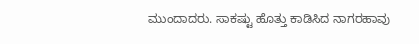ಮುಂದಾದರು. ಸಾಕಷ್ಟು ಹೊತ್ತು ಕಾಡಿಸಿದ ನಾಗರಹಾವು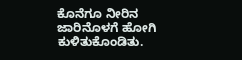ಕೊನೆಗೂ ನೀರಿನ ಜಾರಿನೊಳಗೆ ಹೋಗಿ ಕುಳಿತುಕೊಂಡಿತು.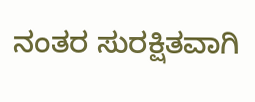ನಂತರ ಸುರಕ್ಷಿತವಾಗಿ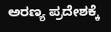ಅರಣ್ಯ ಪ್ರದೇಶಕ್ಕೆ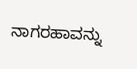ನಾಗರಹಾವನ್ನು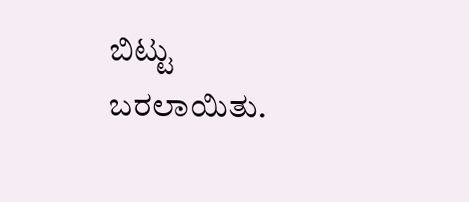ಬಿಟ್ಟು ಬರಲಾಯಿತು.